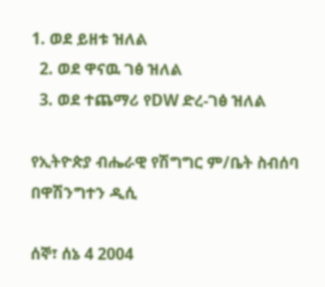1. ወደ ይዘቱ ዝለል
  2. ወደ ዋናዉ ገፅ ዝለል
  3. ወደ ተጨማሪ የDW ድረ-ገፅ ዝለል

የኢትዮጵያ ብሔራዊ የሽግግር ም/ቤት ስብሰባ በዋሽንግተን ዲሲ

ሰኞ፣ ሰኔ 4 2004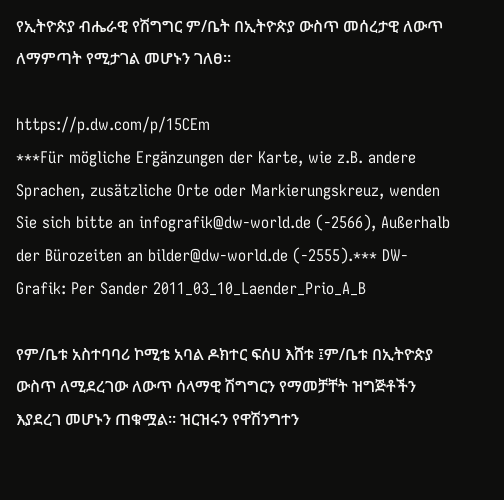የኢትዮጵያ ብሔራዊ የሽግግር ም/ቤት በኢትዮጵያ ውስጥ መሰረታዊ ለውጥ ለማምጣት የሚታገል መሆኑን ገለፀ።

https://p.dw.com/p/15CEm
***Für mögliche Ergänzungen der Karte, wie z.B. andere Sprachen, zusätzliche Orte oder Markierungskreuz, wenden Sie sich bitte an infografik@dw-world.de (-2566), Außerhalb der Bürozeiten an bilder@dw-world.de (-2555).*** DW-Grafik: Per Sander 2011_03_10_Laender_Prio_A_B

የም/ቤቱ አስተባባሪ ኮሚቴ አባል ዶክተር ፍሰሀ እሸቱ ፤ም/ቤቱ በኢትዮጵያ ውስጥ ለሚደረገው ለውጥ ሰላማዊ ሽግግርን የማመቻቸት ዝግጅቶችን እያደረገ መሆኑን ጠቁሟል። ዝርዝሩን የዋሽንግተን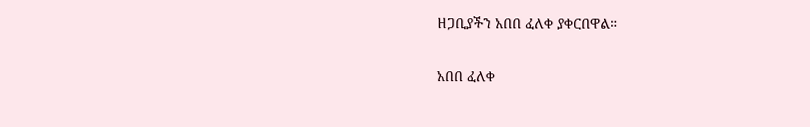ዘጋቢያችን አበበ ፈለቀ ያቀርበዋል።

አበበ ፈለቀ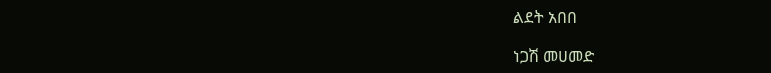ልደት አበበ

ነጋሽ መሀመድ